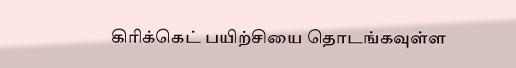கிரிக்கெட் பயிற்சியை தொடங்கவுள்ள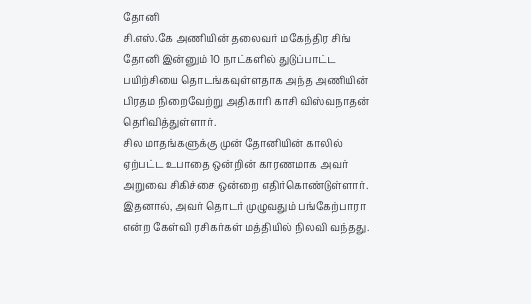தோனி
சி.எஸ்.கே அணியின் தலைவர் மகேந்திர சிங் தோனி இன்னும் 10 நாட்களில் துடுப்பாட்ட பயிற்சியை தொடங்கவுள்ளதாக அந்த அணியின் பிரதம நிறைவேற்று அதிகாரி காசி விஸ்வநாதன் தெரிவித்துள்ளார்.
சில மாதங்களுக்கு முன் தோனியின் காலில் ஏற்பட்ட உபாதை ஒன்றின் காரணமாக அவர் அறுவை சிகிச்சை ஒன்றை எதிர்கொண்டுள்ளார்.
இதனால், அவர் தொடர் முழுவதும் பங்கேற்பாரா என்ற கேள்வி ரசிகர்கள் மத்தியில் நிலவி வந்தது.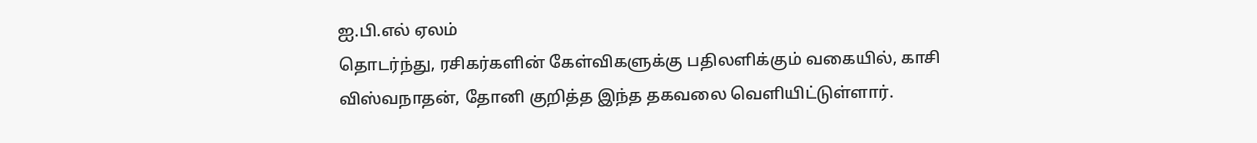ஐ.பி.எல் ஏலம்
தொடர்ந்து, ரசிகர்களின் கேள்விகளுக்கு பதிலளிக்கும் வகையில், காசி விஸ்வநாதன், தோனி குறித்த இந்த தகவலை வெளியிட்டுள்ளார்.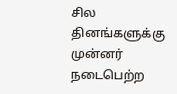சில தினங்களுக்கு முன்னர் நடைபெற்ற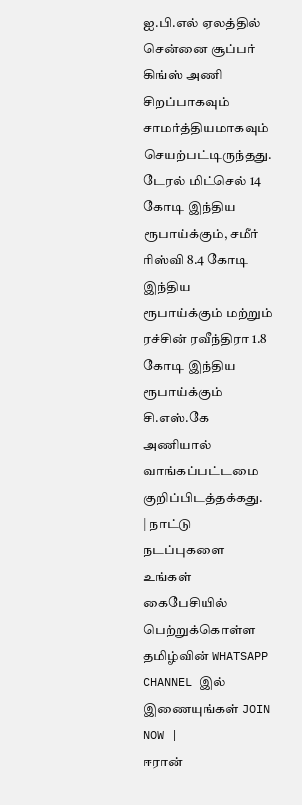ஐ.பி.எல் ஏலத்தில் சென்னை சூப்பர் கிங்ஸ் அணி சிறப்பாகவும் சாமர்த்தியமாகவும் செயற்பட்டிருந்தது.
டேரல் மிட்செல் 14 கோடி இந்திய ரூபாய்க்கும், சமீர் ரிஸ்வி 8.4 கோடி இந்திய ரூபாய்க்கும் மற்றும் ரச்சின் ரவீந்திரா 1.8 கோடி இந்திய ரூபாய்க்கும் சி.எஸ்.கே அணியால் வாங்கப்பட்டமை குறிப்பிடத்தக்கது.
| நாட்டு நடப்புகளை உங்கள் கைபேசியில் பெற்றுக்கொள்ள தமிழ்வின் WHATSAPP CHANNEL இல் இணையுங்கள் JOIN NOW |
ஈரான்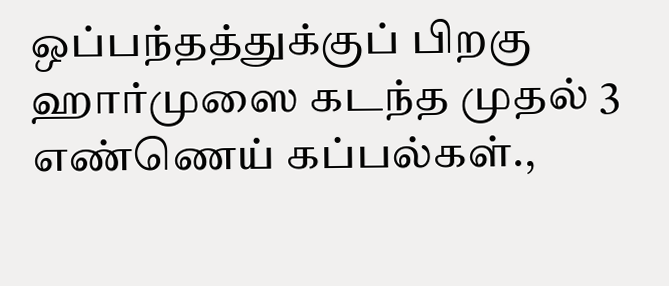ஒப்பந்தத்துக்குப் பிறகு ஹார்முஸை கடந்த முதல் 3 எண்ணெய் கப்பல்கள்.,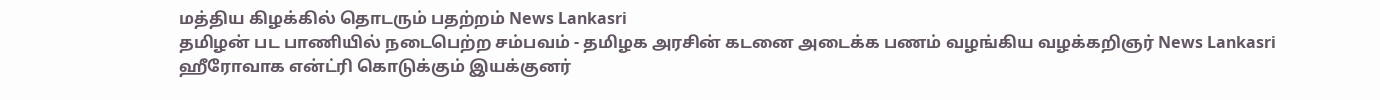மத்திய கிழக்கில் தொடரும் பதற்றம் News Lankasri
தமிழன் பட பாணியில் நடைபெற்ற சம்பவம் - தமிழக அரசின் கடனை அடைக்க பணம் வழங்கிய வழக்கறிஞர் News Lankasri
ஹீரோவாக என்ட்ரி கொடுக்கும் இயக்குனர்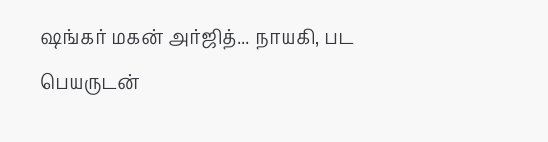ஷங்கர் மகன் அர்ஜித்... நாயகி, பட பெயருடன்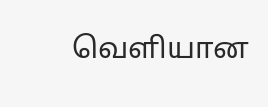வெளியான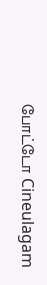போட்டோ Cineulagam